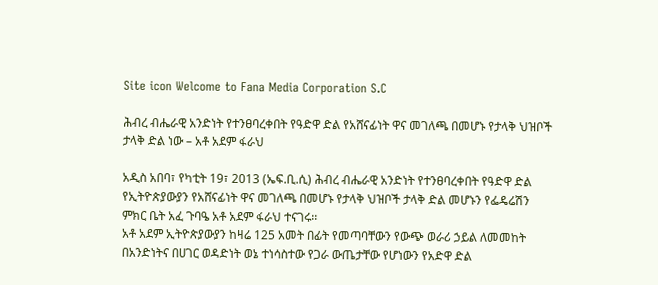Site icon Welcome to Fana Media Corporation S.C

ሕብረ ብሔራዊ አንድነት የተንፀባረቀበት የዓድዋ ድል የአሸናፊነት ዋና መገለጫ በመሆኑ የታላቅ ህዝቦች ታላቅ ድል ነው – አቶ አደም ፋራህ

አዲስ አበባ፣ የካቲት 19፣ 2013 (ኤፍ.ቢ.ሲ) ሕብረ ብሔራዊ አንድነት የተንፀባረቀበት የዓድዋ ድል የኢትዮጵያውያን የአሸናፊነት ዋና መገለጫ በመሆኑ የታላቅ ህዝቦች ታላቅ ድል መሆኑን የፌዴሬሽን ምክር ቤት አፈ ጉባዔ አቶ አደም ፋራህ ተናገሩ፡፡
አቶ አደም ኢትዮጵያውያን ከዛሬ 125 አመት በፊት የመጣባቸውን የውጭ ወራሪ ኃይል ለመመከት በአንድነትና በሀገር ወዳድነት ወኔ ተነሳስተው የጋራ ውጤታቸው የሆነውን የአድዋ ድል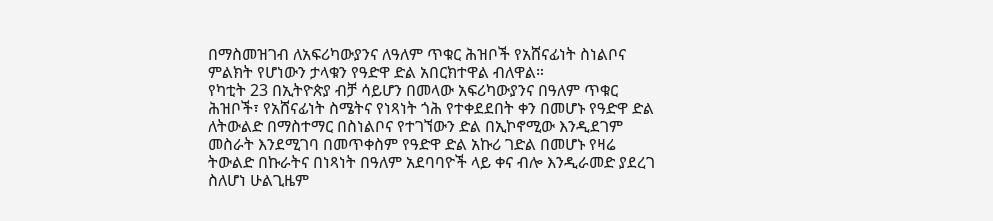በማስመዝገብ ለአፍሪካውያንና ለዓለም ጥቁር ሕዝቦች የአሸናፊነት ስነልቦና ምልክት የሆነውን ታላቁን የዓድዋ ድል አበርክተዋል ብለዋል።
የካቲት 23 በኢትዮጵያ ብቻ ሳይሆን በመላው አፍሪካውያንና በዓለም ጥቁር ሕዝቦች፣ የአሸናፊነት ስሜትና የነጻነት ጎሕ የተቀደደበት ቀን በመሆኑ የዓድዋ ድል ለትውልድ በማስተማር በስነልቦና የተገኘውን ድል በኢኮኖሚው እንዲደገም መስራት እንደሚገባ በመጥቀስም የዓድዋ ድል አኩሪ ገድል በመሆኑ የዛሬ ትውልድ በኩራትና በነጻነት በዓለም አደባባዮች ላይ ቀና ብሎ እንዲራመድ ያደረገ ስለሆነ ሁልጊዜም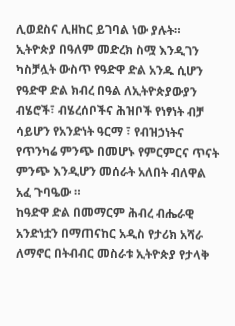ሊወደስና ሊዘከር ይገባል ነው ያሉት።
ኢትዮጵያ በዓለም መድረክ ስሟ እንዲገን ካስቻሏት ውስጥ የዓድዋ ድል አንዱ ሲሆን የዓድዋ ድል ክብረ በዓል ለኢትዮጵያውያን ብሄሮች፣ ብሄረሰቦችና ሕዝቦች የነፃነት ብቻ ሳይሆን የአንድነት ዓርማ ፣ የብዝኃነትና የጥንካሬ ምንጭ በመሆኑ የምርምርና ጥናት ምንጭ እንዲሆን መሰራት አለበት ብለዋል አፈ ጉባዔው ።
ከዓድዋ ድል በመማርም ሕብረ ብሔራዊ አንድነቷን በማጠናከር አዲስ የታሪክ አሻራ ለማኖር በትብብር መስራቱ ኢትዮጵያ የታላቅ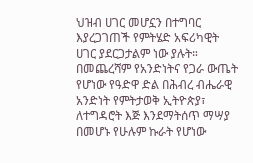ህዝብ ሀገር መሆኗን በተግባር እያረጋገጠች የምትሄድ አፍሪካዊት ሀገር ያደርጋታልም ነው ያሉት።
በመጨረሻም የአንድነትና የጋራ ውጤት የሆነው የዓድዋ ድል በሕብረ ብሔራዊ አንድነት የምትታወቅ ኢትዮጵያ፣ ለተግዳሮት እጅ እንደማትሰጥ ማሣያ በመሆኑ የሁሉም ኩራት የሆነው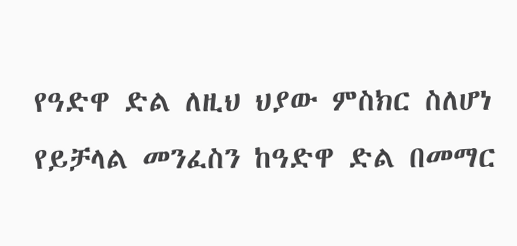የዓድዋ ድል ለዚህ ህያው ምስክር ስለሆነ የይቻላል መንፈስን ከዓድዋ ድል በመማር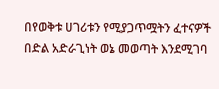በየወቅቱ ሀገሪቱን የሚያጋጥሟትን ፈተናዎች በድል አድራጊነት ወኔ መወጣት እንደሚገባ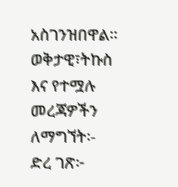አስገንዝበዋል።
ወቅታዊ፣ትኩስ እና የተሟሉ መረጃዎችን ለማግኘት፡-
ድረ ገጽ፦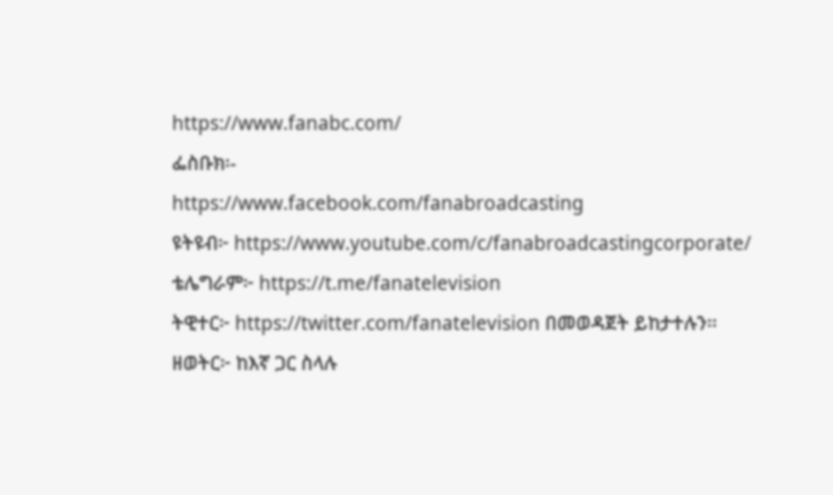https://www.fanabc.com/
ፌስቡክ፡-
https://www.facebook.com/fanabroadcasting
ዩትዩብ፦ https://www.youtube.com/c/fanabroadcastingcorporate/
ቴሌግራም፦ https://t.me/fanatelevision
ትዊተር፦ https://twitter.com/fanatelevision በመወዳጀት ይከታተሉን፡፡
ዘወትር፦ ከእኛ ጋር ስላሉ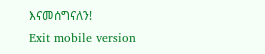እናመሰግናለን!
Exit mobile version